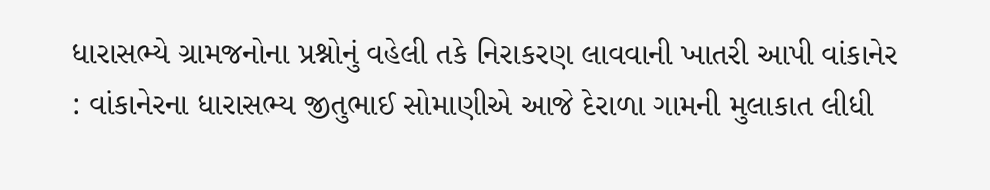ધારાસભ્યે ગ્રામજનોના પ્રશ્નોનું વહેલી તકે નિરાકરણ લાવવાની ખાતરી આપી વાંકાનેર : વાંકાનેરના ધારાસભ્ય જીતુભાઈ સોમાણીએ આજે દેરાળા ગામની મુલાકાત લીધી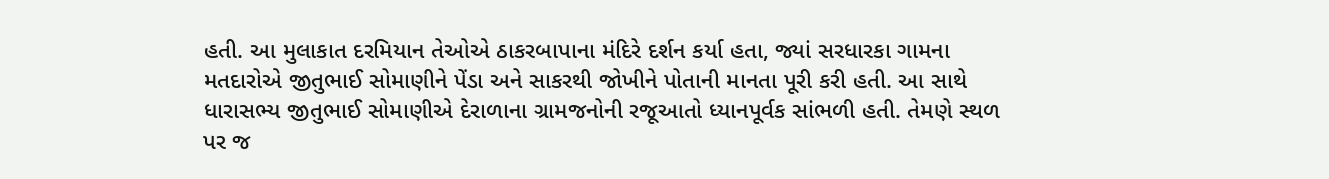હતી. આ મુલાકાત દરમિયાન તેઓએ ઠાકરબાપાના મંદિરે દર્શન કર્યા હતા, જ્યાં સરધારકા ગામના મતદારોએ જીતુભાઈ સોમાણીને પેંડા અને સાકરથી જોખીને પોતાની માનતા પૂરી કરી હતી. આ સાથે ધારાસભ્ય જીતુભાઈ સોમાણીએ દેરાળાના ગ્રામજનોની રજૂઆતો ધ્યાનપૂર્વક સાંભળી હતી. તેમણે સ્થળ પર જ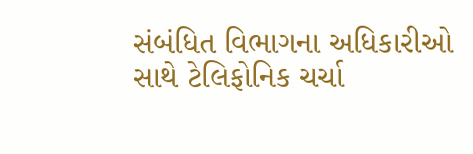સંબંધિત વિભાગના અધિકારીઓ સાથે ટેલિફોનિક ચર્ચા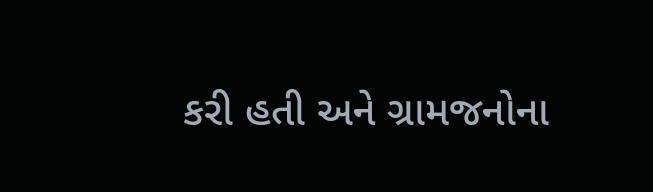કરી હતી અને ગ્રામજનોના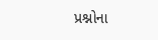પ્રશ્નોના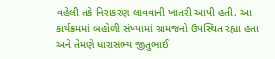વહેલી તકે નિરાકરણ લાવવાની ખાતરી આપી હતી. આ કાર્યક્રમમાં બહોળી સંખ્યામાં ગ્રામજનો ઉપસ્થિત રહ્યા હતા અને તેમણે ધારાસભ્ય જીતુભાઈ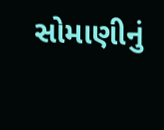સોમાણીનું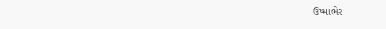ઉષ્માભેર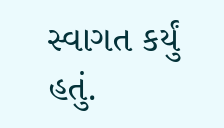સ્વાગત કર્યું હતું.